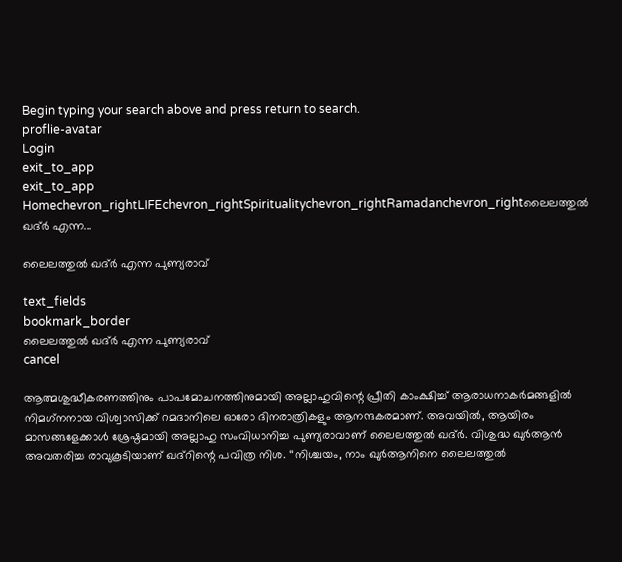Begin typing your search above and press return to search.
proflie-avatar
Login
exit_to_app
exit_to_app
Homechevron_rightLIFEchevron_rightSpiritualitychevron_rightRamadanchevron_rightലൈലത്തുല്‍ ഖദ്ർ എന്ന...

ലൈലത്തുല്‍ ഖദ്ർ എന്ന പുണ്യരാവ്

text_fields
bookmark_border
ലൈലത്തുല്‍ ഖദ്ർ എന്ന പുണ്യരാവ്
cancel

ആത്മശുദ്ധീകരണത്തിനും പാപമോചനത്തിനുമായി അല്ലാഹുവിന്റെ പ്രീതി കാംക്ഷിച്ച് ആരാധനാകർമങ്ങളില്‍ നിമഗ്‌നനായ വിശ്വാസിക്ക് റമദാനിലെ ഓരോ ദിനരാത്രികളും ആനന്ദകരമാണ്. അവയില്‍, ആയിരം മാസങ്ങളേക്കാള്‍ ശ്രേഷ്ഠമായി അല്ലാഹു സംവിധാനിച്ച പുണ്യരാവാണ് ലൈലത്തുല്‍ ഖദ്ർ. വിശുദ്ധ ഖുര്‍ആന്‍ അവതരിച്ച രാവുകൂടിയാണ് ഖദ്റിന്റെ പവിത്ര നിശ. ‘‘നിശ്ചയം, നാം ഖുര്‍ആനിനെ ലൈലത്തുല്‍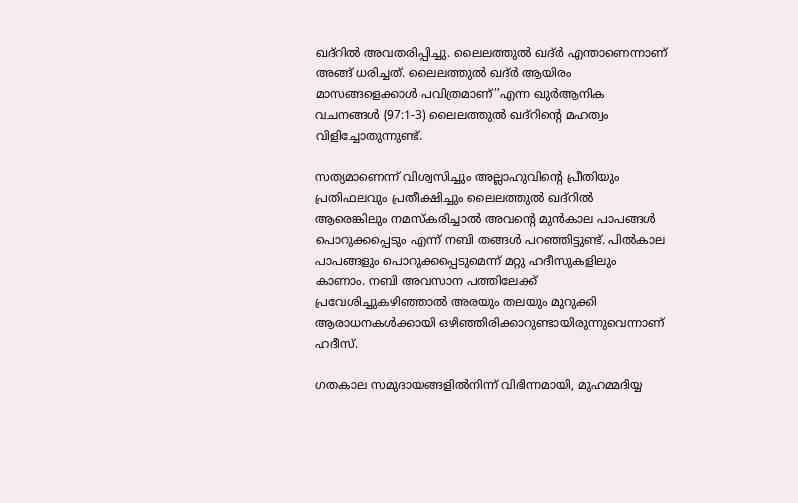ഖദ്റില്‍ അവതരിപ്പിച്ചു. ലൈലത്തുല്‍ ഖദ്ർ എന്താണെന്നാണ് അങ്ങ് ധരിച്ചത്. ലൈലത്തുല്‍ ഖദ്ർ ആയിരം മാസങ്ങളെക്കാള്‍ പവിത്രമാണ്’’എന്ന ഖുര്‍ആനിക വചനങ്ങള്‍ (97:1-3) ലൈലത്തുല്‍ ഖദ്റിന്റെ മഹത്വം വിളിച്ചോതുന്നുണ്ട്.

സത്യമാണെന്ന് വിശ്വസിച്ചും അല്ലാഹുവിന്റെ പ്രീതിയും പ്രതിഫലവും പ്രതീക്ഷിച്ചും ലൈലത്തുല്‍ ഖദ്റില്‍ ആരെങ്കിലും നമസ്‌കരിച്ചാല്‍ അവന്റെ മുന്‍കാല പാപങ്ങള്‍ പൊറുക്കപ്പെടും എന്ന് നബി തങ്ങള്‍ പറഞ്ഞിട്ടുണ്ട്. പിൽകാല പാപങ്ങളും പൊറുക്കപ്പെടുമെന്ന് മറ്റു ഹദീസുകളിലും കാണാം. നബി അവസാന പത്തിലേക്ക് പ്രവേശിച്ചുകഴിഞ്ഞാല്‍ അരയും തലയും മുറുക്കി ആരാധനകള്‍ക്കായി ഒഴിഞ്ഞിരിക്കാറുണ്ടായിരുന്നുവെന്നാണ് ഹദീസ്.

ഗതകാല സമുദായങ്ങളില്‍നിന്ന് വിഭിന്നമായി, മുഹമ്മദിയ്യ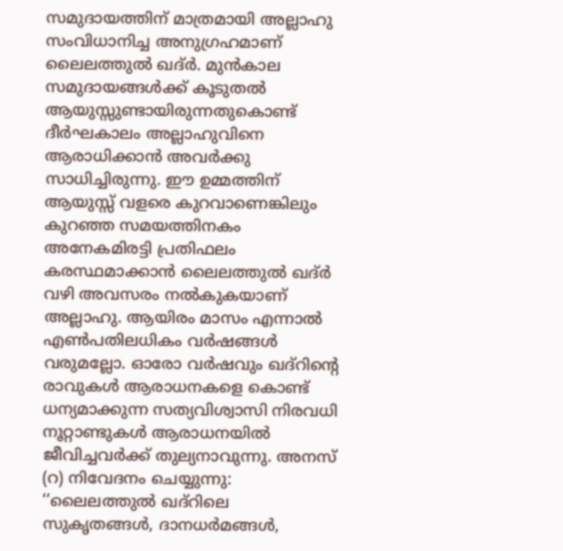സമുദായത്തിന് മാത്രമായി അല്ലാഹു സംവിധാനിച്ച അനുഗ്രഹമാണ് ലൈലത്തുല്‍ ഖദ്ർ. മുന്‍കാല സമുദായങ്ങള്‍ക്ക് കൂടുതല്‍ ആയുസ്സുണ്ടായിരുന്നതുകൊണ്ട് ദീര്‍ഘകാലം അല്ലാഹുവിനെ ആരാധിക്കാന്‍ അവര്‍ക്കു സാധിച്ചിരുന്നു. ഈ ഉമ്മത്തിന് ആയുസ്സ് വളരെ കുറവാണെങ്കിലും കുറഞ്ഞ സമയത്തിനകം അനേകമിരട്ടി പ്രതിഫലം കരസ്ഥമാക്കാന്‍ ലൈലത്തുല്‍ ഖദ്ർ വഴി അവസരം നല്‍കുകയാണ് അല്ലാഹു. ആയിരം മാസം എന്നാല്‍ എണ്‍പതിലധികം വര്‍ഷങ്ങള്‍ വരുമല്ലോ. ഓരോ വര്‍ഷവും ഖദ്റിന്റെ രാവുകള്‍ ആരാധനകളെ കൊണ്ട് ധന്യമാക്കുന്ന സത്യവിശ്വാസി നിരവധി നൂറ്റാണ്ടുകള്‍ ആരാധനയില്‍ ജീവിച്ചവര്‍ക്ക് തുല്യനാവുന്നു. അനസ് (റ) നിവേദനം ചെയ്യുന്നു: ‘‘ലൈലത്തുല്‍ ഖദ്റിലെ സുകൃതങ്ങള്‍, ദാനധര്‍മങ്ങള്‍,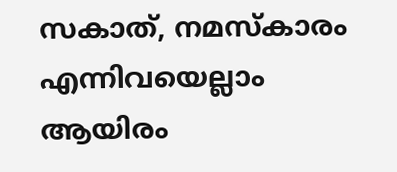സകാത്, നമസ്‌കാരം എന്നിവയെല്ലാം ആയിരം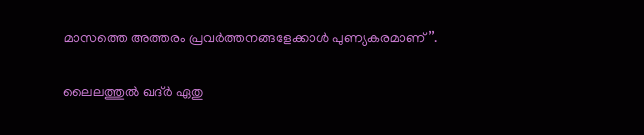മാസത്തെ അത്തരം പ്രവര്‍ത്തനങ്ങളേക്കാള്‍ പുണ്യകരമാണ്’’.

ലൈലത്തുല്‍ ഖദ്ർ ഏതു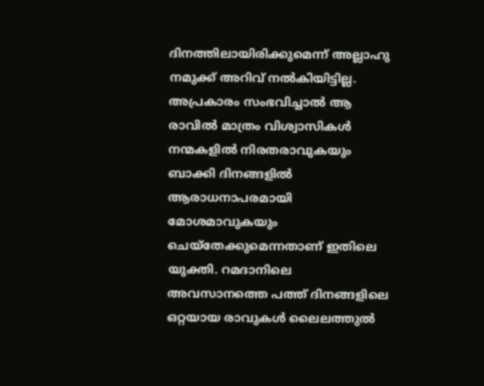ദിനത്തിലായിരിക്കുമെന്ന് അല്ലാഹു നമുക്ക് അറിവ് നല്‍കിയിട്ടില്ല. അപ്രകാരം സംഭവിച്ചാല്‍ ആ രാവില്‍ മാത്രം വിശ്വാസികള്‍ നന്മകളില്‍ നിരതരാവുകയും ബാക്കി ദിനങ്ങളില്‍ ആരാധനാപരമായി മോശമാവുകയും ചെയ്തേക്കുമെന്നതാണ് ഇതിലെ യുക്തി. റമദാനിലെ അവസാനത്തെ പത്ത് ദിനങ്ങളിലെ ഒറ്റയായ രാവുകൾ ലൈലത്തുല്‍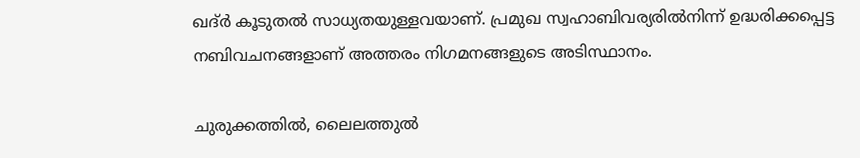ഖദ്ർ കൂടുതല്‍ സാധ്യതയുള്ളവയാണ്. പ്രമുഖ സ്വഹാബിവര്യരില്‍നിന്ന് ഉദ്ധരിക്കപ്പെട്ട നബിവചനങ്ങളാണ് അത്തരം നിഗമനങ്ങളുടെ അടിസ്ഥാനം.

ചുരുക്കത്തില്‍, ലൈലത്തുല്‍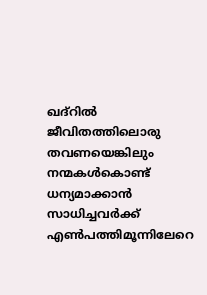ഖദ്റില്‍ ജീവിതത്തിലൊരു തവണയെങ്കിലും നന്മകള്‍കൊണ്ട് ധന്യമാക്കാന്‍ സാധിച്ചവര്‍ക്ക് എണ്‍പത്തിമൂന്നിലേറെ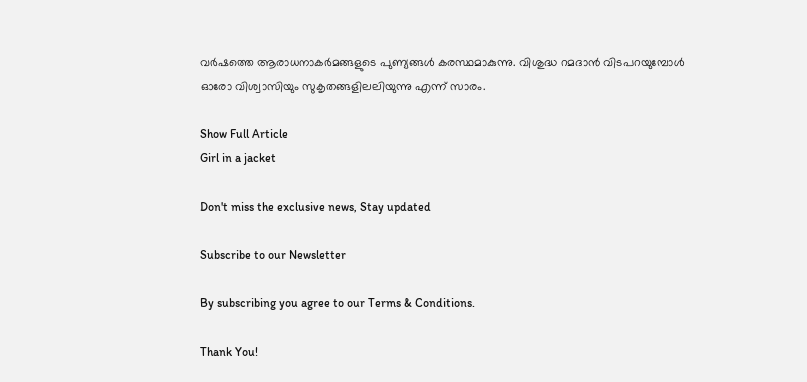വര്‍ഷത്തെ ആരാധനാകര്‍മങ്ങളുടെ പുണ്യങ്ങള്‍ കരസ്ഥമാകുന്നു. വിശുദ്ധ റമദാന്‍ വിടപറയുമ്പോള്‍ ഓരോ വിശ്വാസിയും സുകൃതങ്ങളിലലിയുന്നു എന്ന് സാരം.

Show Full Article
Girl in a jacket

Don't miss the exclusive news, Stay updated

Subscribe to our Newsletter

By subscribing you agree to our Terms & Conditions.

Thank You!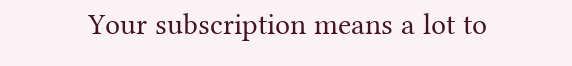Your subscription means a lot to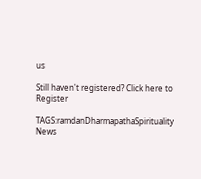us

Still haven't registered? Click here to Register

TAGS:ramdanDharmapathaSpirituality
News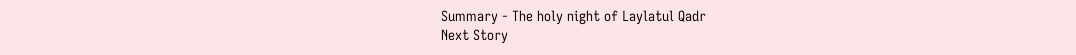Summary - The holy night of Laylatul Qadr
Next Story